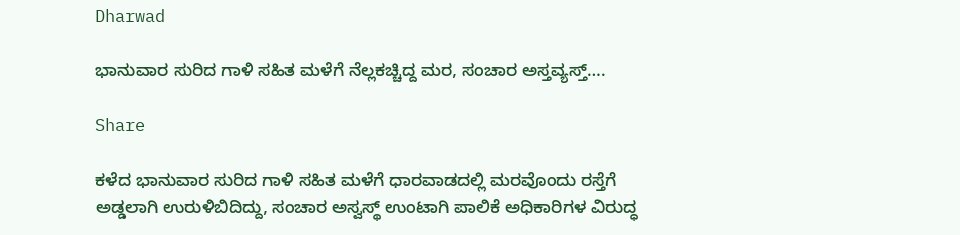Dharwad

ಭಾನುವಾರ ಸುರಿದ ಗಾಳಿ ಸಹಿತ ಮಳೆಗೆ ನೆಲ್ಲಕಚ್ಚಿದ್ದ ಮರ, ಸಂಚಾರ ಅಸ್ತವ್ಯಸ್ತ್….

Share

ಕಳೆದ ಭಾನುವಾರ ಸುರಿದ ಗಾಳಿ ಸಹಿತ ಮಳೆಗೆ ಧಾರವಾಡದಲ್ಲಿ ಮರವೊಂದು ರಸ್ತೆಗೆ ಅಡ್ಡಲಾಗಿ ಉರುಳಿಬಿದಿದ್ದು, ಸಂಚಾರ ಅಸ್ವಸ್ಥ್ ಉಂಟಾಗಿ ಪಾಲಿಕೆ ಅಧಿಕಾರಿಗಳ ವಿರುದ್ಧ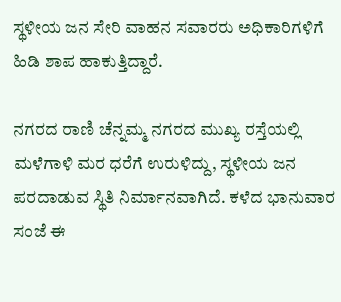ಸ್ಥಳೀಯ ಜನ ಸೇರಿ ವಾಹನ ಸವಾರರು ಅಧಿಕಾರಿಗಳಿಗೆ ಹಿಡಿ ಶಾಪ ಹಾಕುತ್ತಿದ್ದಾರೆ.

ನಗರದ ರಾಣಿ ಚೆನ್ನಮ್ಮ ನಗರದ ಮುಖ್ಯ ರಸ್ತೆಯಲ್ಲಿ ಮಳೆಗಾಳಿ ಮರ ಧರೆಗೆ ಉರುಳಿದ್ದು, ಸ್ಥಳೀಯ ಜನ ಪರದಾಡುವ ಸ್ಥಿತಿ ನಿರ್ಮಾನವಾಗಿದೆ. ಕಳೆದ ಭಾನುವಾರ ಸಂಜೆ ಈ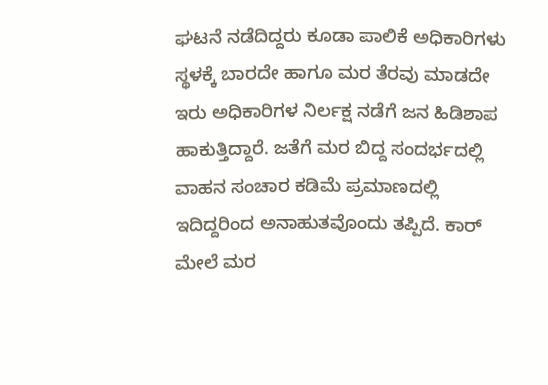ಘಟನೆ ನಡೆದಿದ್ದರು ಕೂಡಾ ಪಾಲಿಕೆ ಅಧಿಕಾರಿಗಳು ಸ್ಥಳಕ್ಕೆ ಬಾರದೇ ಹಾಗೂ ಮರ ತೆರವು ಮಾಡದೇ ಇರು ಅಧಿಕಾರಿಗಳ ನಿರ್ಲಕ್ಷ ನಡೆಗೆ ಜನ ಹಿಡಿಶಾಪ ಹಾಕುತ್ತಿದ್ದಾರೆ. ಜತೆಗೆ ಮರ ಬಿದ್ದ ಸಂದರ್ಭದಲ್ಲಿ ವಾಹನ ಸಂಚಾರ ಕಡಿಮೆ ಪ್ರಮಾಣದಲ್ಲಿ ಇದಿದ್ದರಿಂದ ಅನಾಹುತವೊಂದು ತಪ್ಪಿದೆ. ಕಾರ್ ಮೇಲೆ ಮರ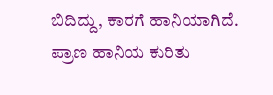ಬಿದಿದ್ದು, ಕಾರಗೆ ಹಾನಿಯಾಗಿದೆ. ಪ್ರಾಣ ಹಾನಿಯ ಕುರಿತು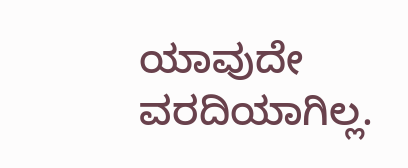ಯಾವುದೇ ವರದಿಯಾಗಿಲ್ಲ.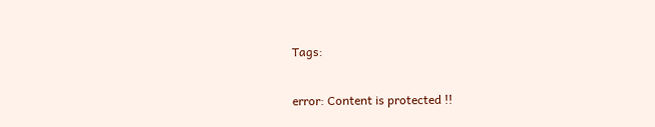Tags:

error: Content is protected !!